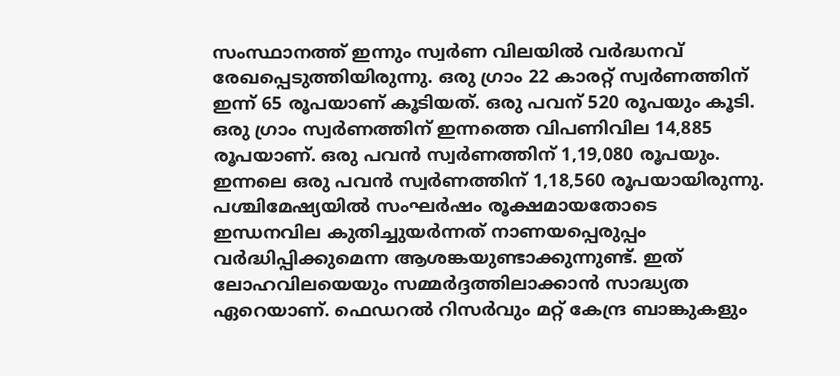സംസ്ഥാനത്ത് ഇന്നും സ്വർണ വിലയിൽ വർദ്ധനവ് രേഖപ്പെടുത്തിയിരുന്നു. ഒരു ഗ്രാം 22 കാരറ്റ് സ്വർണത്തിന് ഇന്ന് 65 രൂപയാണ് കൂടിയത്. ഒരു പവന് 520 രൂപയും കൂടി. ഒരു ഗ്രാം സ്വർണത്തിന് ഇന്നത്തെ വിപണിവില 14,885 രൂപയാണ്. ഒരു പവൻ സ്വർണത്തിന് 1,19,080 രൂപയും. ഇന്നലെ ഒരു പവൻ സ്വർണത്തിന് 1,18,560 രൂപയായിരുന്നു.
പശ്ചിമേഷ്യയിൽ സംഘർഷം രൂക്ഷമായതോടെ ഇന്ധനവില കുതിച്ചുയർന്നത് നാണയപ്പെരുപ്പം വർദ്ധിപ്പിക്കുമെന്ന ആശങ്കയുണ്ടാക്കുന്നുണ്ട്. ഇത് ലോഹവിലയെയും സമ്മർദ്ദത്തിലാക്കാൻ സാദ്ധ്യത ഏറെയാണ്. ഫെഡറൽ റിസർവും മറ്റ് കേന്ദ്ര ബാങ്കുകളും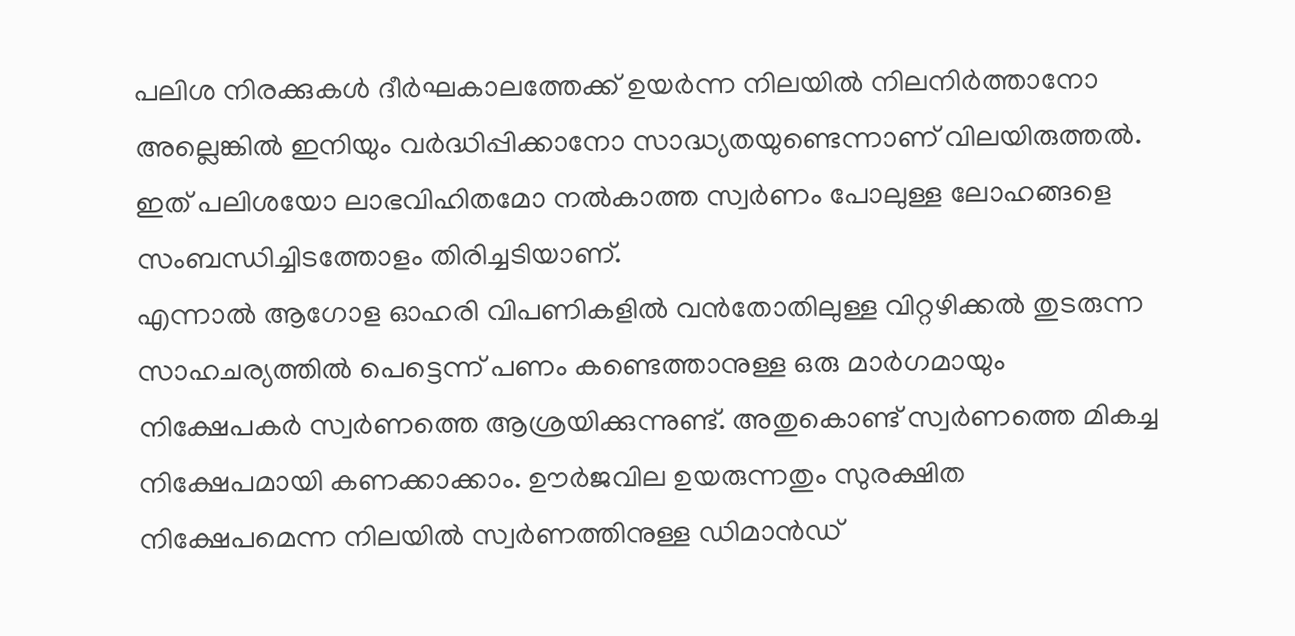പലിശ നിരക്കുകൾ ദീർഘകാലത്തേക്ക് ഉയർന്ന നിലയിൽ നിലനിർത്താനോ അല്ലെങ്കിൽ ഇനിയും വർദ്ധിപ്പിക്കാനോ സാദ്ധ്യതയുണ്ടെന്നാണ് വിലയിരുത്തൽ. ഇത് പലിശയോ ലാഭവിഹിതമോ നൽകാത്ത സ്വർണം പോലുള്ള ലോഹങ്ങളെ സംബന്ധിച്ചിടത്തോളം തിരിച്ചടിയാണ്.
എന്നാൽ ആഗോള ഓഹരി വിപണികളിൽ വൻതോതിലുള്ള വിറ്റഴിക്കൽ തുടരുന്ന സാഹചര്യത്തിൽ പെട്ടെന്ന് പണം കണ്ടെത്താനുള്ള ഒരു മാർഗമായും നിക്ഷേപകർ സ്വർണത്തെ ആശ്രയിക്കുന്നുണ്ട്. അതുകൊണ്ട് സ്വർണത്തെ മികച്ച നിക്ഷേപമായി കണക്കാക്കാം. ഊർജവില ഉയരുന്നതും സുരക്ഷിത നിക്ഷേപമെന്ന നിലയിൽ സ്വർണത്തിനുള്ള ഡിമാൻഡ്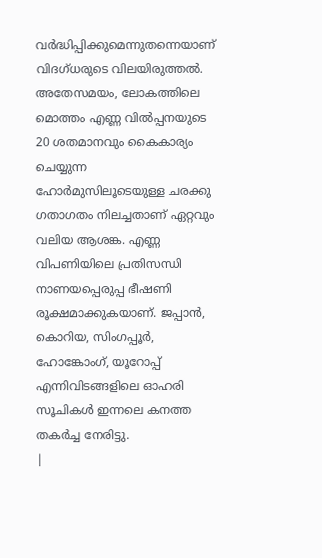വർദ്ധിപ്പിക്കുമെന്നുതന്നെയാണ് വിദഗ്ധരുടെ വിലയിരുത്തൽ.
അതേസമയം, ലോകത്തിലെ മൊത്തം എണ്ണ വിൽപ്പനയുടെ 20 ശതമാനവും കൈകാര്യം ചെയ്യുന്ന ഹോർമുസിലൂടെയുള്ള ചരക്കു ഗതാഗതം നിലച്ചതാണ് ഏറ്റവും വലിയ ആശങ്ക. എണ്ണ വിപണിയിലെ പ്രതിസന്ധി നാണയപ്പെരുപ്പ ഭീഷണി രൂക്ഷമാക്കുകയാണ്. ജപ്പാൻ, കൊറിയ, സിംഗപ്പൂർ, ഹോങ്കോംഗ്, യൂറോപ്പ് എന്നിവിടങ്ങളിലെ ഓഹരി സൂചികൾ ഇന്നലെ കനത്ത തകർച്ച നേരിട്ടു.
|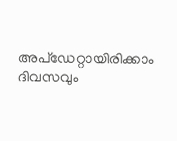അപ്ഡേറ്റായിരിക്കാം ദിവസവും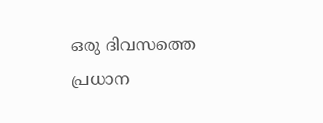ഒരു ദിവസത്തെ പ്രധാന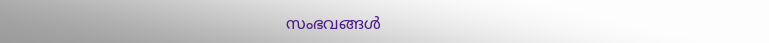സംഭവങ്ങൾ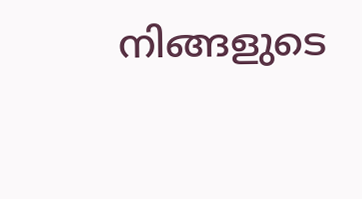നിങ്ങളുടെ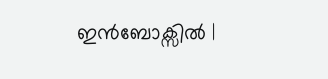ഇൻബോക്സിൽ |